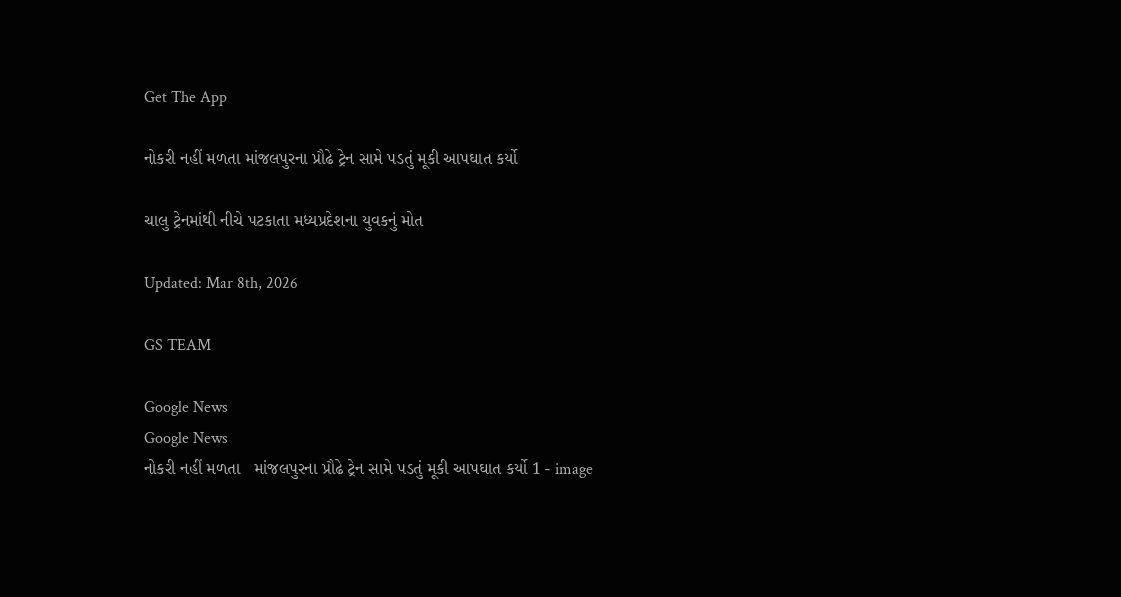Get The App

નોકરી નહીં મળતા માંજલપુરના પ્રૌઢે ટ્રેન સામે પડતું મૂકી આપઘાત કર્યો

ચાલુ ટ્રેનમાંથી નીચે પટકાતા મધ્યપ્રદેશના યુવકનું મોત

Updated: Mar 8th, 2026

GS TEAM

Google News
Google News
નોકરી નહીં મળતા   માંજલપુરના પ્રૌઢે ટ્રેન સામે પડતું મૂકી આપઘાત કર્યો 1 - image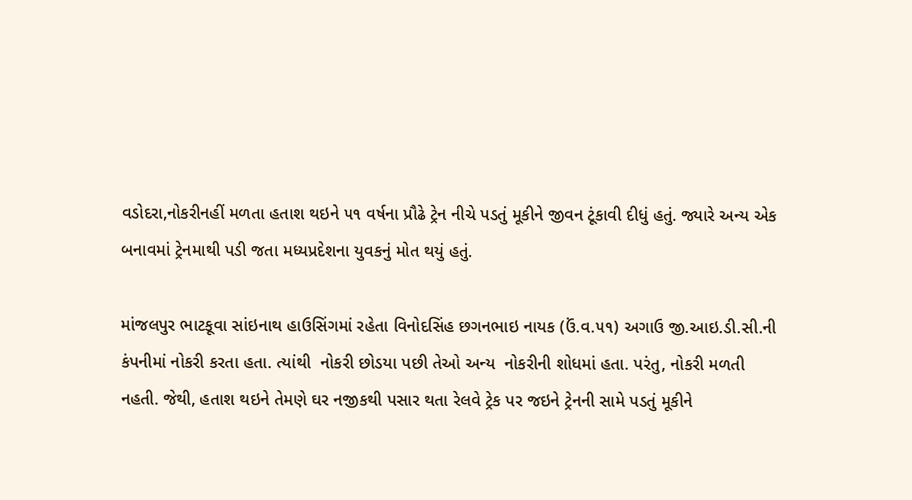વડોદરા,નોકરીનહીં મળતા હતાશ થઇને ૫૧ વર્ષના પ્રૌઢે ટ્રેન નીચે પડતું મૂકીને જીવન ટૂંકાવી દીધું હતું. જ્યારે અન્ય એક બનાવમાં ટ્રેનમાથી પડી જતા મધ્યપ્રદેશના યુવકનું મોત થયું હતું.

માંજલપુર ભાટકૂવા સાંઇનાથ હાઉસિંગમાં રહેતા વિનોદસિંહ છગનભાઇ નાયક (ઉં.વ.૫૧) અગાઉ જી.આઇ.ડી.સી.ની કંપનીમાં નોકરી કરતા હતા. ત્યાંથી  નોકરી છોડયા પછી તેઓ અન્ય  નોકરીની શોધમાં હતા. પરંતુ, નોકરી મળતી નહતી. જેથી, હતાશ થઇને તેમણે ઘર નજીકથી પસાર થતા રેલવે ટ્રેક પર જઇને ટ્રેનની સામે પડતું મૂકીને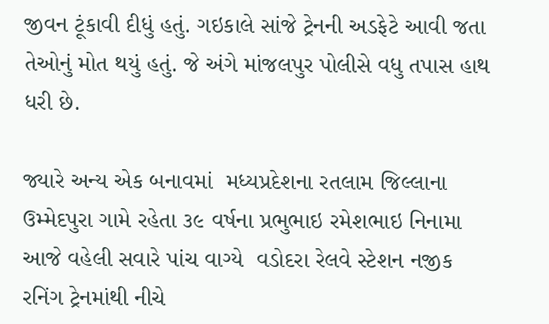જીવન ટૂંકાવી દીધું હતું. ગઇકાલે સાંજે ટ્રેનની અડફેટે આવી જતા તેઓનું મોત થયું હતું. જે અંગે માંજલપુર પોલીસે વધુ તપાસ હાથ ધરી છે.

જ્યારે અન્ય એક બનાવમાં  મધ્યપ્રદેશના રતલામ જિલ્લાના ઉમ્મેદપુરા ગામે રહેતા ૩૯ વર્ષના પ્રભુભાઇ રમેશભાઇ નિનામા આજે વહેલી સવારે પાંચ વાગ્યે  વડોદરા રેલવે સ્ટેશન નજીક રનિંગ ટ્રેનમાંથી નીચે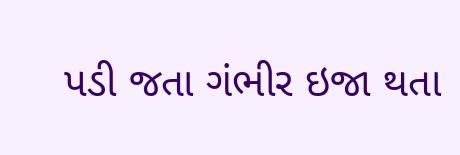પડી જતા ગંભીર ઇજા થતા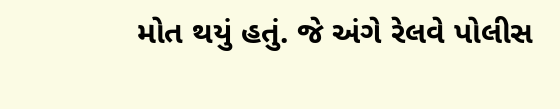મોત થયું હતું. જે અંગે રેલવે પોલીસ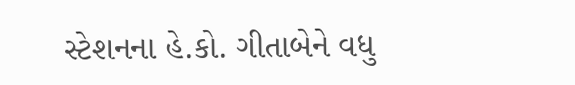સ્ટેશનના હે.કો. ગીતાબેને વધુ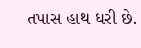તપાસ હાથ ધરી છે.